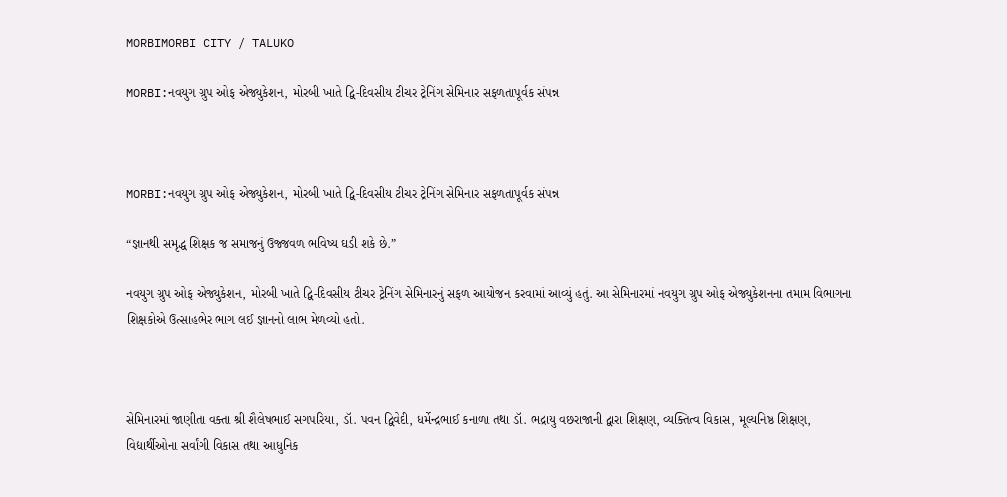MORBIMORBI CITY / TALUKO

MORBI:નવયુગ ગ્રુપ ઓફ એજ્યુકેશન, મોરબી ખાતે દ્વિ-દિવસીય ટીચર ટ્રેનિંગ સેમિનાર સફળતાપૂર્વક સંપન્ન



MORBI:નવયુગ ગ્રુપ ઓફ એજ્યુકેશન, મોરબી ખાતે દ્વિ-દિવસીય ટીચર ટ્રેનિંગ સેમિનાર સફળતાપૂર્વક સંપન્ન

“જ્ઞાનથી સમૃદ્ધ શિક્ષક જ સમાજનું ઉજ્જવળ ભવિષ્ય ઘડી શકે છે.”

નવયુગ ગ્રુપ ઓફ એજ્યુકેશન, મોરબી ખાતે દ્વિ-દિવસીય ટીચર ટ્રેનિંગ સેમિનારનું સફળ આયોજન કરવામાં આવ્યું હતું. આ સેમિનારમાં નવયુગ ગ્રુપ ઓફ એજ્યુકેશનના તમામ વિભાગના શિક્ષકોએ ઉત્સાહભેર ભાગ લઈ જ્ઞાનનો લાભ મેળવ્યો હતો.



સેમિનારમાં જાણીતા વક્તા શ્રી શૈલેષભાઈ સગપરિયા, ડૉ. પવન દ્વિવેદી, ધર્મેન્દ્રભાઈ કનાળા તથા ડૉ. ભદ્રાયુ વછરાજાની દ્વારા શિક્ષણ, વ્યક્તિત્વ વિકાસ, મૂલ્યનિષ્ઠ શિક્ષણ, વિદ્યાર્થીઓના સર્વાંગી વિકાસ તથા આધુનિક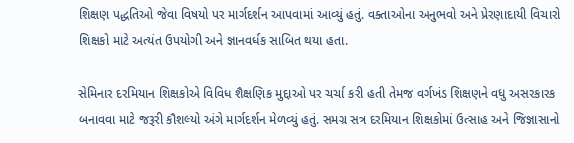શિક્ષણ પદ્ધતિઓ જેવા વિષયો પર માર્ગદર્શન આપવામાં આવ્યું હતું. વક્તાઓના અનુભવો અને પ્રેરણાદાયી વિચારો શિક્ષકો માટે અત્યંત ઉપયોગી અને જ્ઞાનવર્ધક સાબિત થયા હતા.

સેમિનાર દરમિયાન શિક્ષકોએ વિવિધ શૈક્ષણિક મુદ્દાઓ પર ચર્ચા કરી હતી તેમજ વર્ગખંડ શિક્ષણને વધુ અસરકારક બનાવવા માટે જરૂરી કૌશલ્યો અંગે માર્ગદર્શન મેળવ્યું હતું. સમગ્ર સત્ર દરમિયાન શિક્ષકોમાં ઉત્સાહ અને જિજ્ઞાસાનો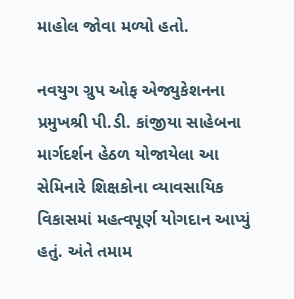માહોલ જોવા મળ્યો હતો.

નવયુગ ગ્રુપ ઓફ એજ્યુકેશનના પ્રમુખશ્રી પી.ડી. કાંજીયા સાહેબના માર્ગદર્શન હેઠળ યોજાયેલા આ સેમિનારે શિક્ષકોના વ્યાવસાયિક વિકાસમાં મહત્વપૂર્ણ યોગદાન આપ્યું હતું. અંતે તમામ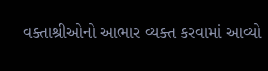વક્તાશ્રીઓનો આભાર વ્યક્ત કરવામાં આવ્યો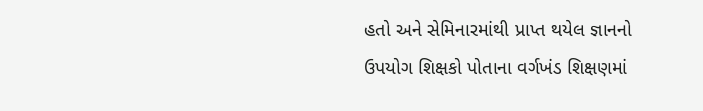હતો અને સેમિનારમાંથી પ્રાપ્ત થયેલ જ્ઞાનનો ઉપયોગ શિક્ષકો પોતાના વર્ગખંડ શિક્ષણમાં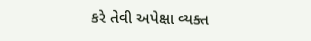કરે તેવી અપેક્ષા વ્યક્ત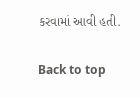કરવામાં આવી હતી.

Back to top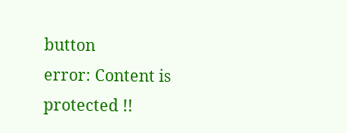button
error: Content is protected !!